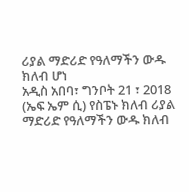ሪያል ማድሪድ የዓለማችን ውዱ ክለብ ሆነ
አዲስ አበባ፣ ግንቦት 21 ፣ 2018 (ኤፍ ኤም ሲ) የስፔኑ ክለብ ሪያል ማድሪድ የዓለማችን ውዱ ክለብ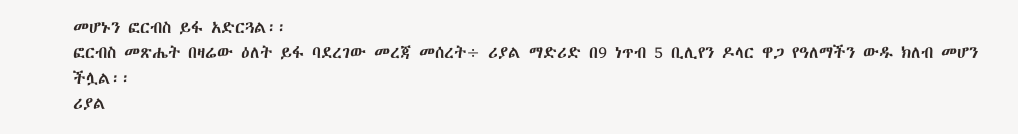መሆኑን ፎርብስ ይፋ አድርጓል፡፡
ፎርብስ መጽሔት በዛሬው ዕለት ይፋ ባደረገው መረጃ መሰረት÷ ሪያል ማድሪድ በ9 ነጥብ 5 ቢሊየን ዶላር ዋጋ የዓለማችን ውዱ ክለብ መሆን ችሏል፡፡
ሪያል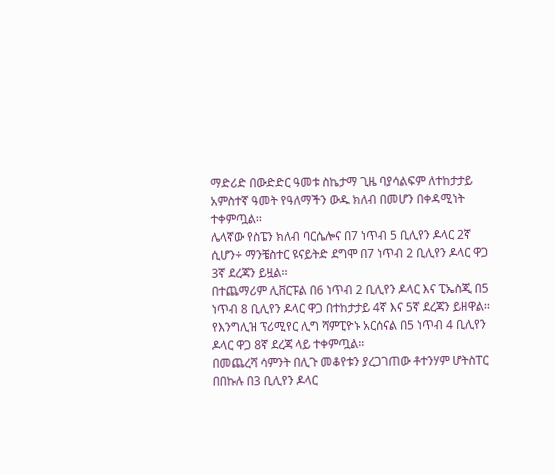ማድሪድ በውድድር ዓመቱ ስኬታማ ጊዜ ባያሳልፍም ለተከታታይ አምስተኛ ዓመት የዓለማችን ውዱ ክለብ በመሆን በቀዳሚነት ተቀምጧል፡፡
ሌላኛው የስፔን ክለብ ባርሴሎና በ7 ነጥብ 5 ቢሊየን ዶላር 2ኛ ሲሆን÷ ማንቼስተር ዩናይትድ ደግሞ በ7 ነጥብ 2 ቢሊየን ዶላር ዋጋ 3ኛ ደረጃን ይዟል፡፡
በተጨማሪም ሊቨርፑል በ6 ነጥብ 2 ቢሊየን ዶላር እና ፒኤስጂ በ5 ነጥብ 8 ቢሊየን ዶላር ዋጋ በተከታታይ 4ኛ እና 5ኛ ደረጃን ይዘዋል፡፡
የእንግሊዝ ፕሪሚየር ሊግ ሻምፒዮኑ አርሰናል በ5 ነጥብ 4 ቢሊየን ዶላር ዋጋ 8ኛ ደረጃ ላይ ተቀምጧል፡፡
በመጨረሻ ሳምንት በሊጉ መቆየቱን ያረጋገጠው ቶተንሃም ሆትስፐር በበኩሉ በ3 ቢሊየን ዶላር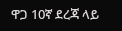ዋጋ 10ኛ ደረጃ ላይ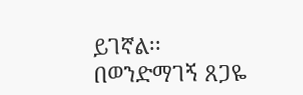ይገኛል፡፡
በወንድማገኝ ጸጋዬ